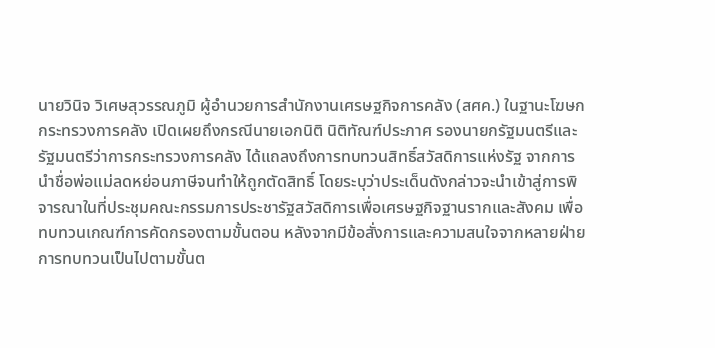นายวินิจ วิเศษสุวรรณภูมิ ผู้อำนวยการสำนักงานเศรษฐกิจการคลัง (สศค.) ในฐานะโฆษกกระทรวงการคลัง เปิดเผยถึงกรณีนายเอกนิติ นิติทัณฑ์ประภาศ รองนายกรัฐมนตรีและรัฐมนตรีว่าการกระทรวงการคลัง ได้แถลงถึงการทบทวนสิทธิ์สวัสดิการแห่งรัฐ จากการนำชื่อพ่อแม่ลดหย่อนภาษีจนทำให้ถูกตัดสิทธิ์ โดยระบุว่าประเด็นดังกล่าวจะนำเข้าสู่การพิจารณาในที่ประชุมคณะกรรมการประชารัฐสวัสดิการเพื่อเศรษฐกิจฐานรากและสังคม เพื่อทบทวนเกณฑ์การคัดกรองตามขั้นตอน หลังจากมีข้อสั่งการและความสนใจจากหลายฝ่าย
การทบทวนเป็นไปตามขั้นต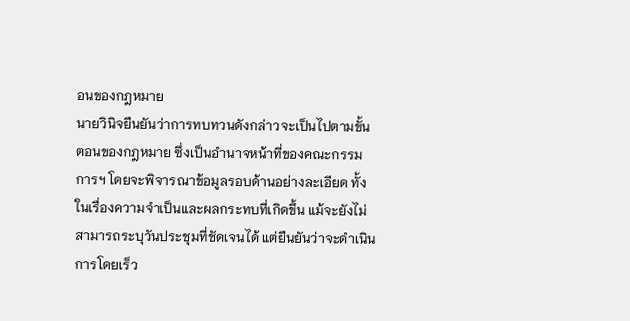อนของกฎหมาย
นายวินิจยืนยันว่าการทบทวนดังกล่าวจะเป็นไปตามขั้นตอนของกฎหมาย ซึ่งเป็นอำนาจหน้าที่ของคณะกรรมการฯ โดยจะพิจารณาข้อมูลรอบด้านอย่างละเอียด ทั้งในเรื่องความจำเป็นและผลกระทบที่เกิดขึ้น แม้จะยังไม่สามารถระบุวันประชุมที่ชัดเจนได้ แต่ยืนยันว่าจะดำเนินการโดยเร็ว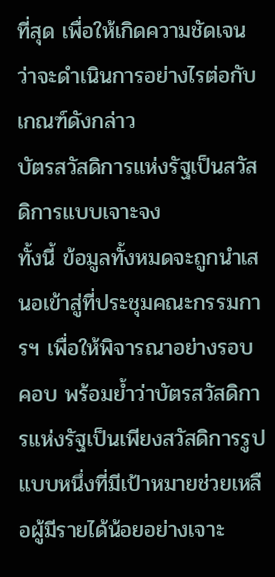ที่สุด เพื่อให้เกิดความชัดเจนว่าจะดำเนินการอย่างไรต่อกับเกณฑ์ดังกล่าว
บัตรสวัสดิการแห่งรัฐเป็นสวัสดิการแบบเจาะจง
ทั้งนี้ ข้อมูลทั้งหมดจะถูกนำเสนอเข้าสู่ที่ประชุมคณะกรรมการฯ เพื่อให้พิจารณาอย่างรอบคอบ พร้อมย้ำว่าบัตรสวัสดิการแห่งรัฐเป็นเพียงสวัสดิการรูปแบบหนึ่งที่มีเป้าหมายช่วยเหลือผู้มีรายได้น้อยอย่างเจาะ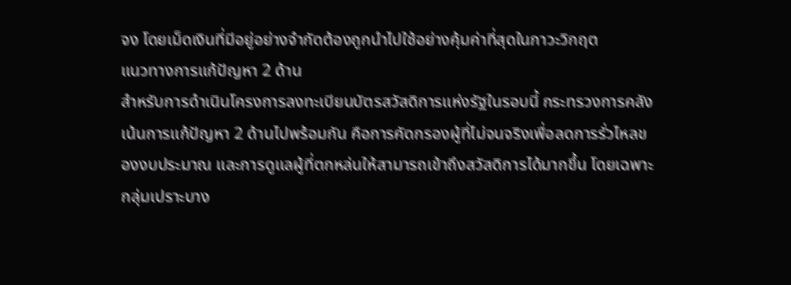จง โดยเม็ดเงินที่มีอยู่อย่างจำกัดต้องถูกนำไปใช้อย่างคุ้มค่าที่สุดในภาวะวิกฤต
แนวทางการแก้ปัญหา 2 ด้าน
สำหรับการดำเนินโครงการลงทะเบียนบัตรสวัสดิการแห่งรัฐในรอบนี้ กระทรวงการคลังเน้นการแก้ปัญหา 2 ด้านไปพร้อมกัน คือการคัดกรองผู้ที่ไม่จนจริงเพื่อลดการรั่วไหลของงบประมาณ และการดูแลผู้ที่ตกหล่นให้สามารถเข้าถึงสวัสดิการได้มากขึ้น โดยเฉพาะกลุ่มเปราะบาง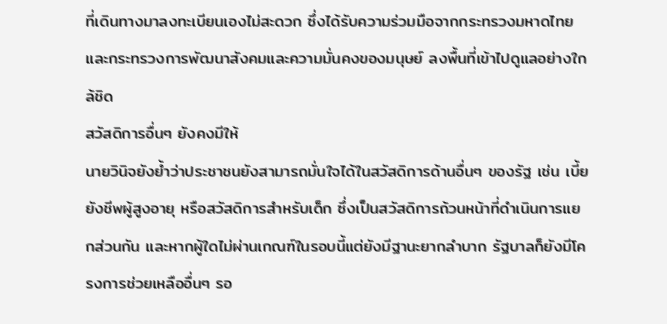ที่เดินทางมาลงทะเบียนเองไม่สะดวก ซึ่งได้รับความร่วมมือจากกระทรวงมหาดไทยและกระทรวงการพัฒนาสังคมและความมั่นคงของมนุษย์ ลงพื้นที่เข้าไปดูแลอย่างใกล้ชิด
สวัสดิการอื่นๆ ยังคงมีให้
นายวินิจยังย้ำว่าประชาชนยังสามารถมั่นใจได้ในสวัสดิการด้านอื่นๆ ของรัฐ เช่น เบี้ยยังชีพผู้สูงอายุ หรือสวัสดิการสำหรับเด็ก ซึ่งเป็นสวัสดิการถ้วนหน้าที่ดำเนินการแยกส่วนกัน และหากผู้ใดไม่ผ่านเกณฑ์ในรอบนี้แต่ยังมีฐานะยากลำบาก รัฐบาลก็ยังมีโครงการช่วยเหลืออื่นๆ รอ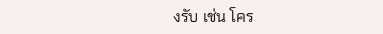งรับ เช่น โคร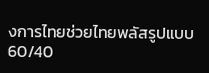งการไทยช่วยไทยพลัสรูปแบบ 60/40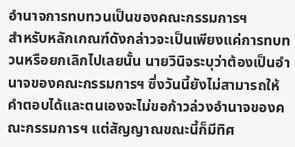อำนาจการทบทวนเป็นของคณะกรรมการฯ
สำหรับหลักเกณฑ์ดังกล่าวจะเป็นเพียงแค่การทบทวนหรือยกเลิกไปเลยนั้น นายวินิจระบุว่าต้องเป็นอำนาจของคณะกรรมการฯ ซึ่งวันนี้ยังไม่สามารถให้คำตอบได้และตนเองจะไม่ขอก้าวล่วงอำนาจของคณะกรรมการฯ แต่สัญญาณขณะนี้ก็มีทิศ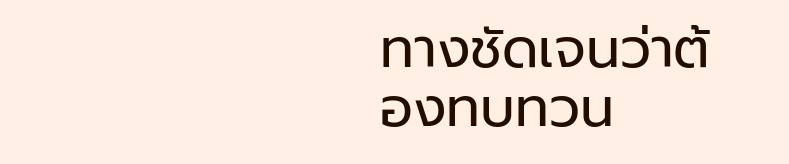ทางชัดเจนว่าต้องทบทวน